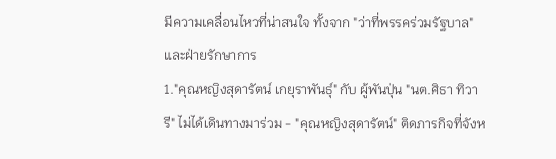มีความเคลื่อนไหวที่น่าสนใจ ทั้งจาก "ว่าที่พรรคร่วมรัฐบาล" และฝ่ายรักษาการ
1."คุณหญิงสุดารัตน์ เกยุราพันธ์ุ" กับ ผู้พันปุ่น "นต.ศิธา ทิวารี" ไม่ได้เดินทางมาร่วม - "คุณหญิงสุดารัตน์" ติดภารกิจที่จังห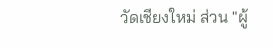วัดเชียงใหม่ ส่วน "ผู้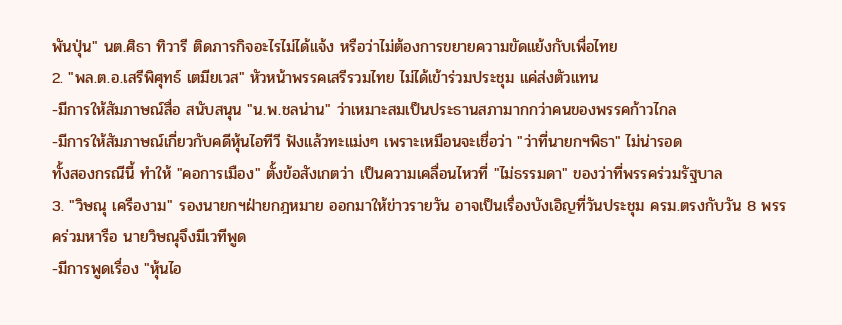พันปุ่น" นต.ศิธา ทิวารี ติดภารกิจอะไรไม่ได้แจ้ง หรือว่าไม่ต้องการขยายความขัดแย้งกับเพื่อไทย
2. "พล.ต.อ.เสรีพิศุทธ์ เตมียเวส" หัวหน้าพรรคเสรีรวมไทย ไม่ได้เข้าร่วมประชุม แค่ส่งตัวแทน
-มีการให้สัมภาษณ์สื่อ สนับสนุน "น.พ.ชลน่าน" ว่าเหมาะสมเป็นประธานสภามากกว่าคนของพรรคก้าวไกล
-มีการให้สัมภาษณ์เกี่ยวกับคดีหุ้นไอทีวี ฟังแล้วทะแม่งๆ เพราะเหมือนจะเชื่อว่า "ว่าที่นายกฯพิธา" ไม่น่ารอด
ทั้งสองกรณีนี้ ทำให้ "คอการเมือง" ตั้งข้อสังเกตว่า เป็นความเคลื่อนไหวที่ "ไม่ธรรมดา" ของว่าที่พรรคร่วมรัฐบาล
3. "วิษณุ เครืองาม" รองนายกฯฝ่ายกฎหมาย ออกมาให้ข่าวรายวัน อาจเป็นเรื่องบังเอิญที่วันประชุม ครม.ตรงกับวัน 8 พรรคร่วมหารือ นายวิษณุจึงมีเวทีพูด
-มีการพูดเรื่อง "หุ้นไอ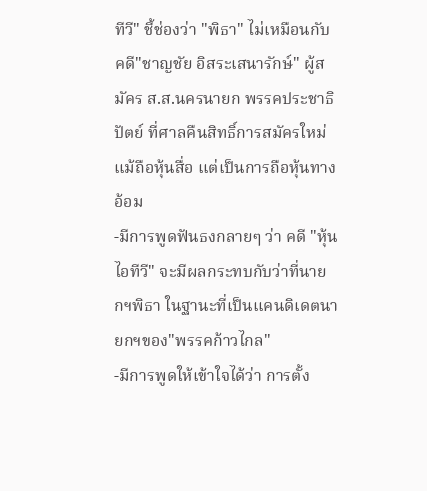ทีวี" ชี้ช่องว่า "พิธา" ไม่เหมือนกับ คดี"ชาญชัย อิสระเสนารักษ์" ผู้สมัคร ส.ส.นครนายก พรรคประชาธิปัตย์ ที่ศาลคืนสิทธิ์การสมัครใหม่ แม้ถือหุ้นสื่อ แต่เป็นการถือหุ้นทางอ้อม
-มีการพูดฟันธงกลายๆ ว่า คดี "หุ้นไอทีวี" จะมีผลกระทบกับว่าที่นายกฯพิธา ในฐานะที่เป็นแคนดิเดตนายกฯของ"พรรคก้าวไกล"
-มีการพูดให้เข้าใจได้ว่า การตั้ง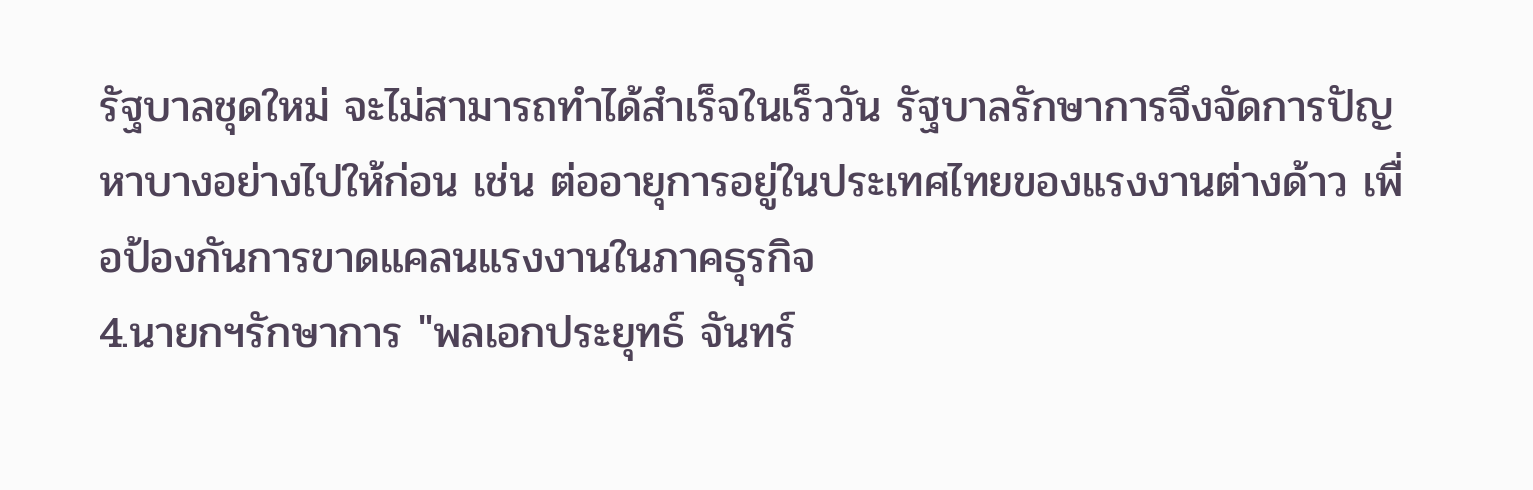รัฐบาลชุดใหม่ จะไม่สามารถทำได้สำเร็จในเร็ววัน รัฐบาลรักษาการจึงจัดการปัญหาบางอย่างไปให้ก่อน เช่น ต่ออายุการอยู่ในประเทศไทยของแรงงานต่างด้าว เพื่อป้องกันการขาดแคลนแรงงานในภาคธุรกิจ
4.นายกฯรักษาการ "พลเอกประยุทธ์ จันทร์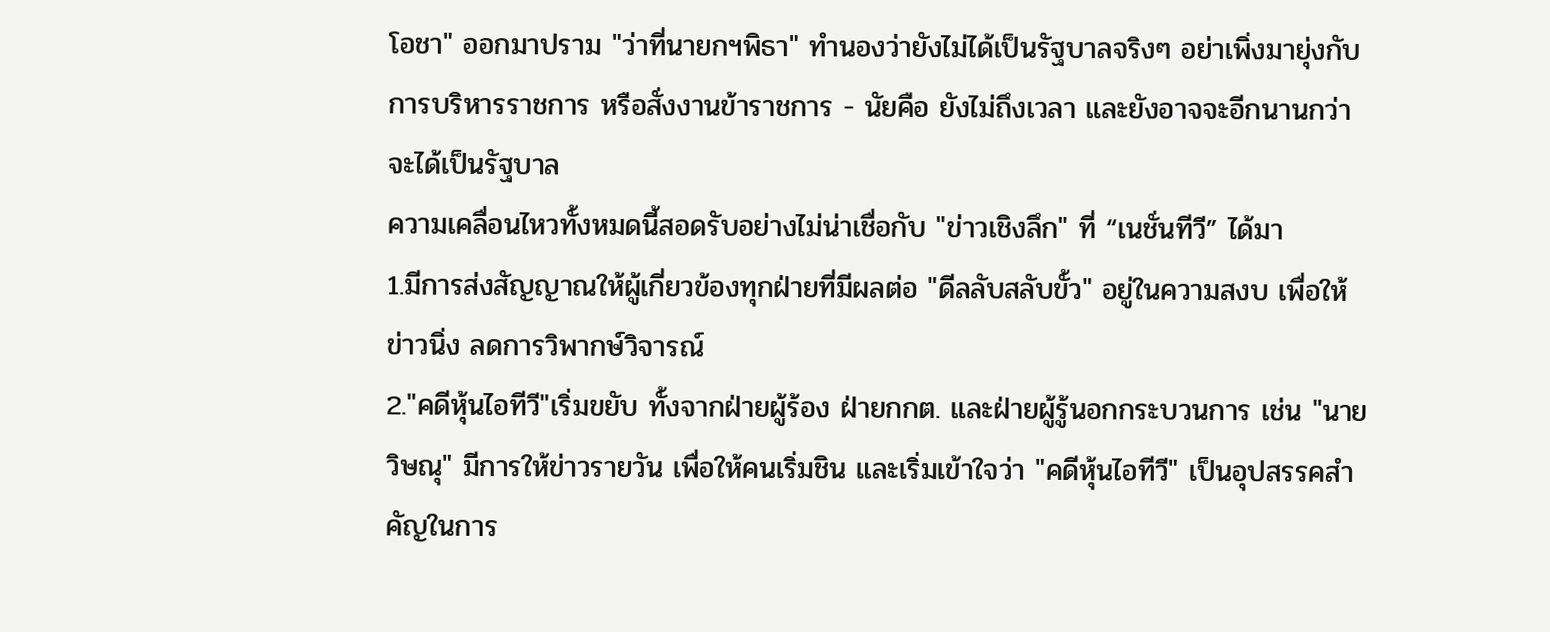โอชา" ออกมาปราม "ว่าที่นายกฯพิธา" ทำนองว่ายังไม่ได้เป็นรัฐบาลจริงๆ อย่าเพิ่งมายุ่งกับการบริหารราชการ หรือสั่งงานข้าราชการ - นัยคือ ยังไม่ถึงเวลา และยังอาจจะอีกนานกว่าจะได้เป็นรัฐบาล
ความเคลื่อนไหวทั้งหมดนี้สอดรับอย่างไม่น่าเชื่อกับ "ข่าวเชิงลึก" ที่ “เนชั่นทีวี” ได้มา
1.มีการส่งสัญญาณให้ผู้เกี่ยวข้องทุกฝ่ายที่มีผลต่อ "ดีลลับสลับขั้ว" อยู่ในความสงบ เพื่อให้ข่าวนิ่ง ลดการวิพากษ์วิจารณ์
2."คดีหุ้นไอทีวี"เริ่มขยับ ทั้งจากฝ่ายผู้ร้อง ฝ่ายกกต. และฝ่ายผู้รู้นอกกระบวนการ เช่น "นายวิษณุ" มีการให้ข่าวรายวัน เพื่อให้คนเริ่มชิน และเริ่มเข้าใจว่า "คดีหุ้นไอทีวี" เป็นอุปสรรคสำคัญในการ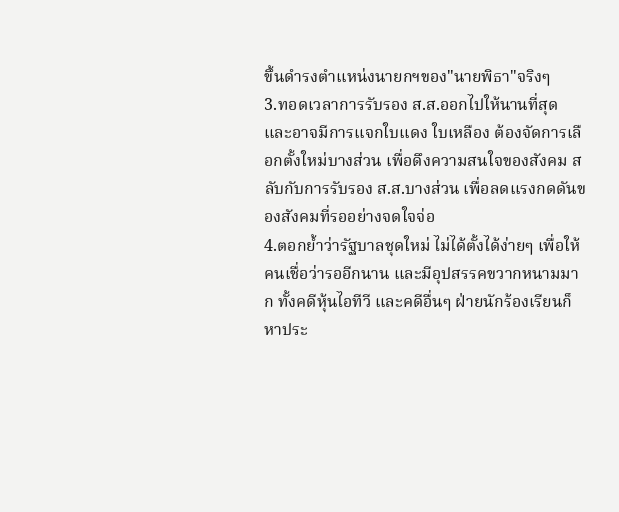ขึ้นดำรงตำแหน่งนายกฯของ"นายพิธา"จริงๆ
3.ทอดเวลาการรับรอง ส.ส.ออกไปให้นานที่สุด และอาจมีการแจกใบแดง ใบเหลือง ต้องจัดการเลือกตั้งใหม่บางส่วน เพื่อดึงความสนใจของสังคม สลับกับการรับรอง ส.ส.บางส่วน เพื่อลดแรงกดดันของสังคมที่รออย่างจดใจจ่อ
4.ตอกย้ำว่ารัฐบาลชุดใหม่ ไม่ได้ตั้งได้ง่ายๆ เพื่อให้คนเชื่อว่ารออีกนาน และมีอุปสรรคขวากหนามมาก ทั้งคดีหุ้นไอทีวี และคดีอื่นๆ ฝ่ายนักร้องเรียนก็หาประ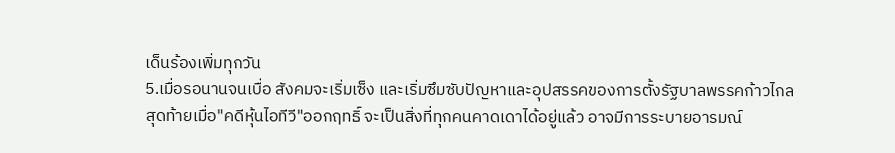เด็นร้องเพิ่มทุกวัน
5.เมื่อรอนานจนเบื่อ สังคมจะเริ่มเซ็ง และเริ่มซึมซับปัญหาและอุปสรรคของการตั้งรัฐบาลพรรคก้าวไกล
สุดท้ายเมื่อ"คดีหุ้นไอทีวี"ออกฤทธิ์ จะเป็นสิ่งที่ทุกคนคาดเดาได้อยู่แล้ว อาจมีการระบายอารมณ์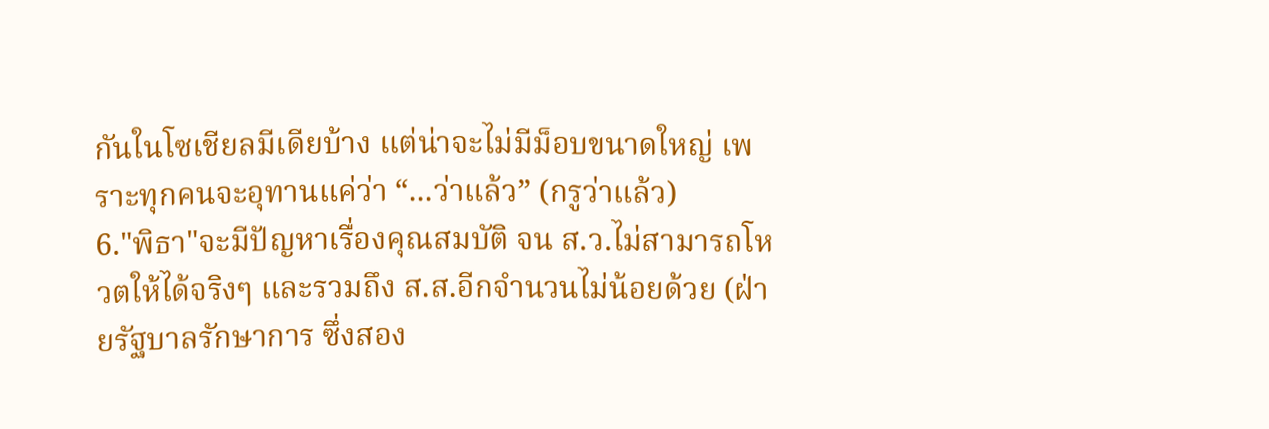กันในโซเชียลมีเดียบ้าง แต่น่าจะไม่มีม็อบขนาดใหญ่ เพราะทุกคนจะอุทานแค่ว่า “...ว่าแล้ว” (กรูว่าแล้ว)
6."พิธา"จะมีปัญหาเรื่องคุณสมบัติ จน ส.ว.ไม่สามารถโหวตให้ได้จริงๆ และรวมถึง ส.ส.อีกจำนวนไม่น้อยด้วย (ฝ่ายรัฐบาลรักษาการ ซึ่งสอง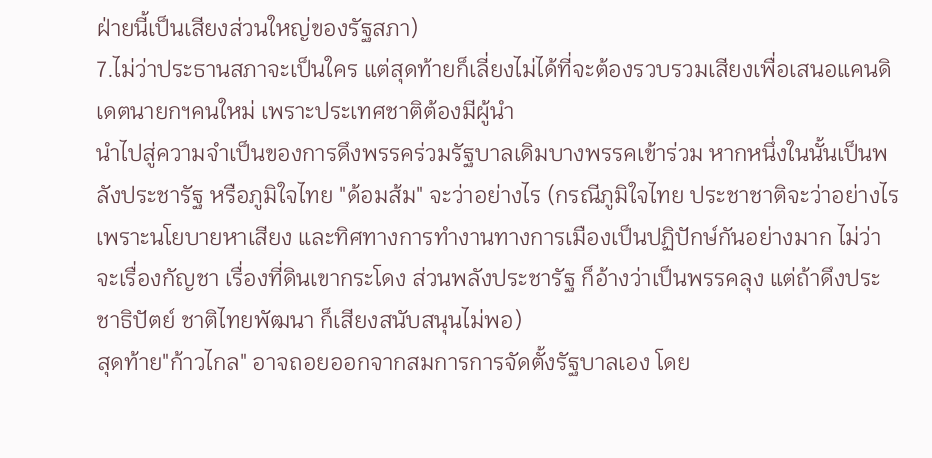ฝ่ายนี้เป็นเสียงส่วนใหญ่ของรัฐสภา)
7.ไม่ว่าประธานสภาจะเป็นใคร แต่สุดท้ายก็เลี่ยงไม่ได้ที่จะต้องรวบรวมเสียงเพื่อเสนอแคนดิเดตนายกฯคนใหม่ เพราะประเทศชาติต้องมีผู้นำ
นำไปสู่ความจำเป็นของการดึงพรรคร่วมรัฐบาลเดิมบางพรรคเข้าร่วม หากหนึ่งในนั้นเป็นพลังประชารัฐ หรือภูมิใจไทย "ด้อมส้ม" จะว่าอย่างไร (กรณีภูมิใจไทย ประชาชาติจะว่าอย่างไร เพราะนโยบายหาเสียง และทิศทางการทำงานทางการเมืองเป็นปฏิปักษ์กันอย่างมาก ไม่ว่าจะเรื่องกัญชา เรื่องที่ดินเขากระโดง ส่วนพลังประชารัฐ ก็อ้างว่าเป็นพรรคลุง แต่ถ้าดึงประชาธิปัตย์ ชาติไทยพัฒนา ก็เสียงสนับสนุนไม่พอ)
สุดท้าย"ก้าวไกล" อาจถอยออกจากสมการการจัดตั้งรัฐบาลเอง โดย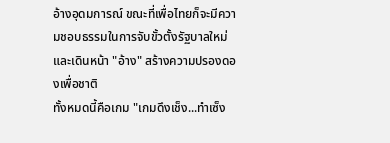อ้างอุดมการณ์ ขณะที่เพื่อไทยก็จะมีความชอบธรรมในการจับขั้วตั้งรัฐบาลใหม่ และเดินหน้า "อ้าง" สร้างความปรองดองเพื่อชาติ
ทั้งหมดนี้คือเกม "เกมดึงเช็ง...ทำเซ็ง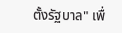ตั้งรัฐบาล" เพื่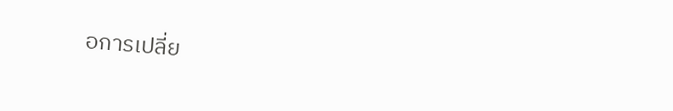อการเปลี่ย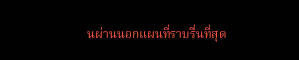นผ่านนอกแผนที่ราบรื่นที่สุด